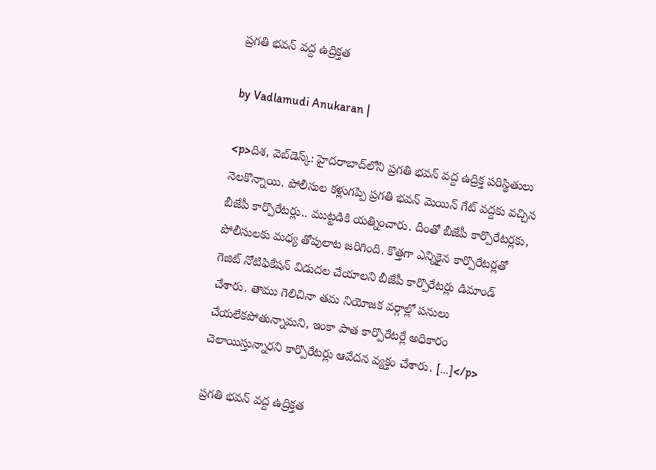ప్రగతి భవన్ వద్ద ఉద్రిక్తత

by Vadlamudi Anukaran |

<p>దిశ, వెబ్‌డెస్క్: హైదరాబాద్‌లోని ప్రగతి భవన్‌ వద్ద ఉద్రిక్త పరిస్థితులు నెలకొన్నాయి. పోలీసుల కళ్లుగప్పి ప్రగతి భవన్ మెయిన్ గేట్ వద్దకు వచ్చిన బీజేపీ కార్పొరేటర్లు.. ముట్టడికి యత్నించారు. దీంతో బీజేపీ కార్పొరేటర్లకు, పోలీసులకు మధ్య తోపులాట జరిగింది. కొత్తగా ఎన్నికైన కార్పొరేటర్లతో గెజిట్ నోటిఫికేషన్ విడుదల చేయాలని బీజేపీ కార్పొరేటర్లు డిమాండ్ చేశారు. తాము గెలిచినా తమ నియోజక వర్గాల్లో పనులు చేయలేకపోతున్నామని, ఇంకా పాత కార్పొరేటర్లే అధికారం చెలాయిస్తున్నారని కార్పొరేటర్లు ఆవేదన వ్యక్తం చేశారు. […]</p>

ప్రగతి భవన్ వద్ద ఉద్రిక్తత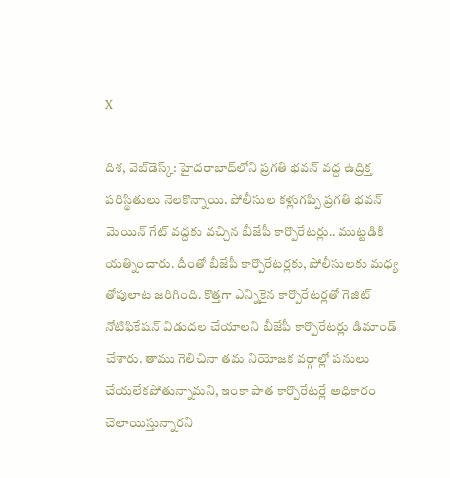X

దిశ, వెబ్‌డెస్క్: హైదరాబాద్‌లోని ప్రగతి భవన్‌ వద్ద ఉద్రిక్త పరిస్థితులు నెలకొన్నాయి. పోలీసుల కళ్లుగప్పి ప్రగతి భవన్ మెయిన్ గేట్ వద్దకు వచ్చిన బీజేపీ కార్పొరేటర్లు.. ముట్టడికి యత్నించారు. దీంతో బీజేపీ కార్పొరేటర్లకు, పోలీసులకు మధ్య తోపులాట జరిగింది. కొత్తగా ఎన్నికైన కార్పొరేటర్లతో గెజిట్ నోటిఫికేషన్ విడుదల చేయాలని బీజేపీ కార్పొరేటర్లు డిమాండ్ చేశారు. తాము గెలిచినా తమ నియోజక వర్గాల్లో పనులు చేయలేకపోతున్నామని, ఇంకా పాత కార్పొరేటర్లే అధికారం చెలాయిస్తున్నారని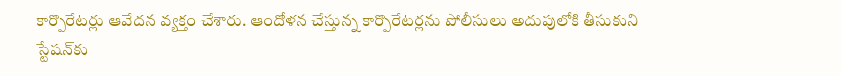కార్పొరేటర్లు ఆవేదన వ్యక్తం చేశారు. ఆందోళన చేస్తున్న కార్పొరేటర్లను పోలీసులు అదుపులోకి తీసుకుని స్టేషన్‌కు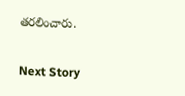తరలించారు.

Next Story